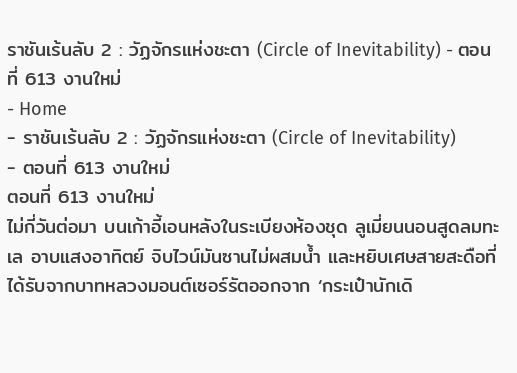ราชันเร้นลับ 2 : วัฏจักรแห่งชะตา (Circle of Inevitability) - ตอนที่ 613 งานใหม่
- Home
- ราชันเร้นลับ 2 : วัฏจักรแห่งชะตา (Circle of Inevitability)
- ตอนที่ 613 งานใหม่
ตอนที่ 613 งานใหม่
ไม่กี่วันต่อมา บนเก้าอี้เอนหลังในระเบียงห้องชุด ลูเมี่ยนนอนสูดลมทะเล อาบแสงอาทิตย์ จิบไวน์มันซานไม่ผสมน้ำ และหยิบเศษสายสะดือที่ได้รับจากบาทหลวงมอนต์เซอร์รัตออกจาก ‘กระเป๋านักเดิ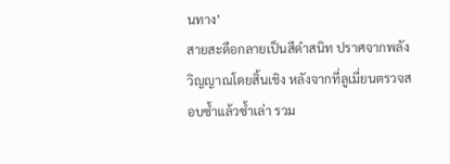นทาง’
สายสะดือกลายเป็นสีดำสนิท ปราศจากพลังวิญญาณโดยสิ้นเชิง หลังจากที่ลูเมี่ยนตรวจสอบซ้ำแล้วซ้ำเล่า รวม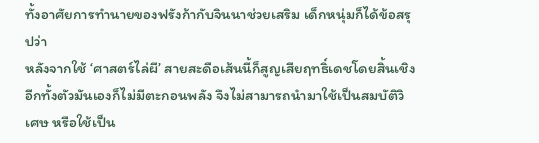ทั้งอาศัยการทำนายของฟรังก้ากับจินนาช่วยเสริม เด็กหนุ่มก็ได้ข้อสรุปว่า
หลังจากใช้ ‘ศาสตร์ไล่ผี’ สายสะดือเส้นนี้ก็สูญเสียฤทธิ์เดชโดยสิ้นเชิง อีกทั้งตัวมันเองก็ไม่มีตะกอนพลัง จึงไม่สามารถนำมาใช้เป็นสมบัติวิเศษ หรือใช้เป็น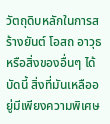วัตถุดิบหลักในการสร้างยันต์ โอสถ อาวุธ หรือสิ่งของอื่นๆ ได้
บัดนี้ สิ่งที่มันเหลืออยู่มีเพียงความพิเศษ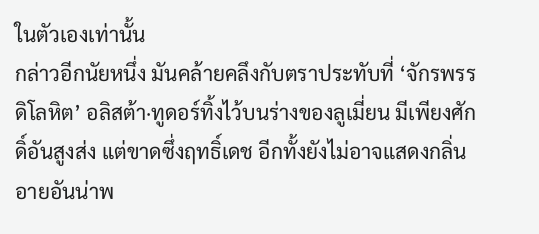ในตัวเองเท่านั้น
กล่าวอีกนัยหนึ่ง มันคล้ายคลึงกับตราประทับที่ ‘จักรพรรดิโลหิต’ อลิสต้า·ทูดอร์ทิ้งไว้บนร่างของลูเมี่ยน มีเพียงศักดิ์อันสูงส่ง แต่ขาดซึ่งฤทธิ์เดช อีกทั้งยังไม่อาจแสดงกลิ่นอายอันน่าพ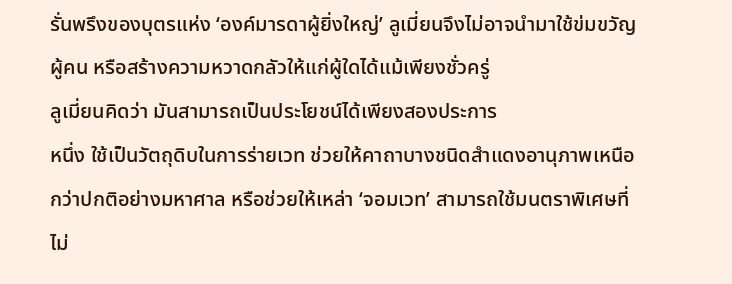รั่นพรึงของบุตรแห่ง ‘องค์มารดาผู้ยิ่งใหญ่’ ลูเมี่ยนจึงไม่อาจนำมาใช้ข่มขวัญผู้คน หรือสร้างความหวาดกลัวให้แก่ผู้ใดได้แม้เพียงชั่วครู่
ลูเมี่ยนคิดว่า มันสามารถเป็นประโยชน์ได้เพียงสองประการ
หนึ่ง ใช้เป็นวัตถุดิบในการร่ายเวท ช่วยให้คาถาบางชนิดสำแดงอานุภาพเหนือกว่าปกติอย่างมหาศาล หรือช่วยให้เหล่า ‘จอมเวท’ สามารถใช้มนตราพิเศษที่ไม่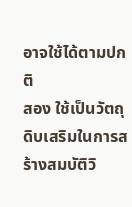อาจใช้ได้ตามปกติ
สอง ใช้เป็นวัตถุดิบเสริมในการสร้างสมบัติวิ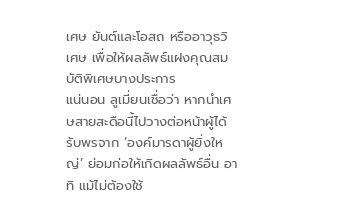เศษ ยันต์และโอสถ หรืออาวุธวิเศษ เพื่อให้ผลลัพธ์แฝงคุณสมบัติพิเศษบางประการ
แน่นอน ลูเมี่ยนเชื่อว่า หากนำเศษสายสะดือนี้ไปวางต่อหน้าผู้ได้รับพรจาก ‘องค์มารดาผู้ยิ่งใหญ่’ ย่อมก่อให้เกิดผลลัพธ์อื่น อาทิ แม้ไม่ต้องใช้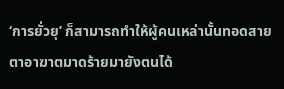‘การยั่วยุ’ ก็สามารถทำให้ผู้คนเหล่านั้นทอดสายตาอาฆาตมาดร้ายมายังตนได้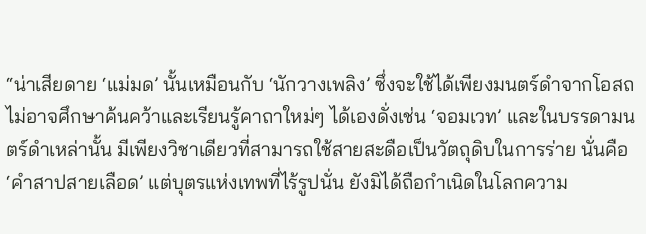“น่าเสียดาย ‘แม่มด’ นั้นเหมือนกับ ‘นักวางเพลิง’ ซึ่งจะใช้ได้เพียงมนตร์ดำจากโอสถ ไม่อาจศึกษาค้นคว้าและเรียนรู้คาถาใหม่ๆ ได้เองดั่งเช่น ‘จอมเวท’ และในบรรดามนตร์ดำเหล่านั้น มีเพียงวิชาเดียวที่สามารถใช้สายสะดือเป็นวัตถุดิบในการร่าย นั่นคือ ‘คำสาปสายเลือด’ แต่บุตรแห่งเทพที่ไร้รูปนั่น ยังมิได้ถือกำเนิดในโลกความ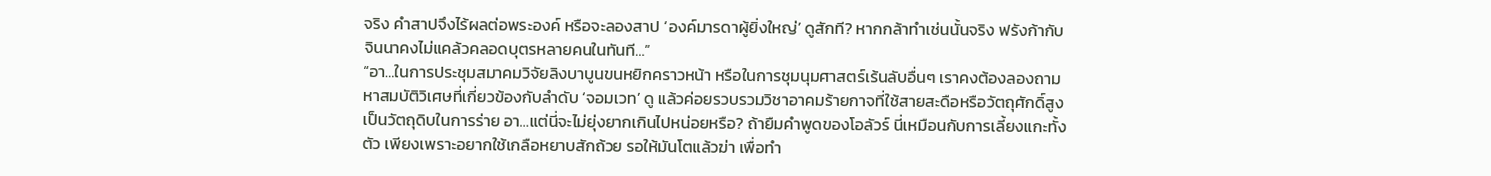จริง คำสาปจึงไร้ผลต่อพระองค์ หรือจะลองสาป ‘องค์มารดาผู้ยิ่งใหญ่’ ดูสักที? หากกล้าทำเช่นนั้นจริง ฟรังก้ากับจินนาคงไม่แคล้วคลอดบุตรหลายคนในทันที…”
“อา…ในการประชุมสมาคมวิจัยลิงบาบูนขนหยิกคราวหน้า หรือในการชุมนุมศาสตร์เร้นลับอื่นๆ เราคงต้องลองถามหาสมบัติวิเศษที่เกี่ยวข้องกับลำดับ ‘จอมเวท’ ดู แล้วค่อยรวบรวมวิชาอาคมร้ายกาจที่ใช้สายสะดือหรือวัตถุศักดิ์สูงเป็นวัตถุดิบในการร่าย อา…แต่นี่จะไม่ยุ่งยากเกินไปหน่อยหรือ? ถ้ายืมคำพูดของโอลัวร์ นี่เหมือนกับการเลี้ยงแกะทั้งตัว เพียงเพราะอยากใช้เกลือหยาบสักถ้วย รอให้มันโตแล้วฆ่า เพื่อทำ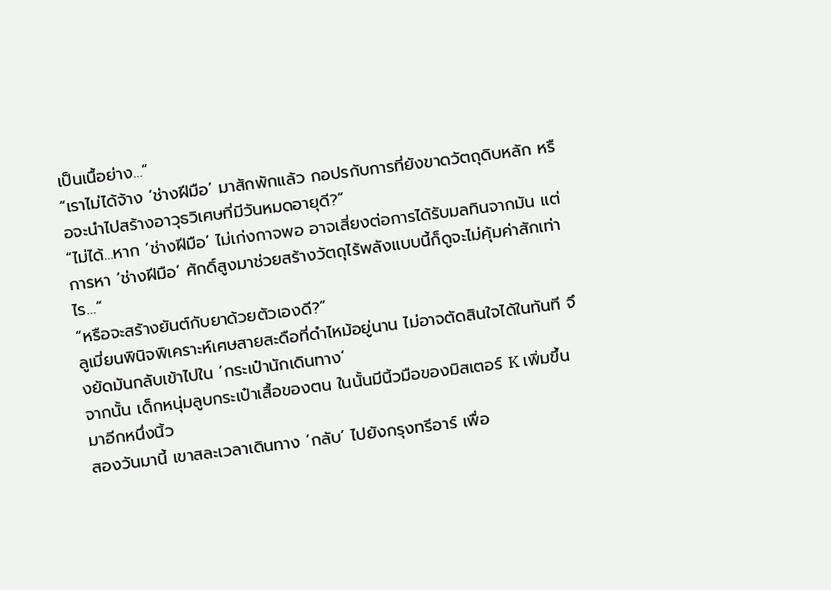เป็นเนื้อย่าง…”
“เราไม่ได้จ้าง ‘ช่างฝีมือ’ มาสักพักแล้ว กอปรกับการที่ยังขาดวัตถุดิบหลัก หรือจะนำไปสร้างอาวุธวิเศษที่มีวันหมดอายุดี?”
“ไม่ได้…หาก ‘ช่างฝีมือ’ ไม่เก่งกาจพอ อาจเสี่ยงต่อการได้รับมลทินจากมัน แต่การหา ‘ช่างฝีมือ’ ศักดิ์สูงมาช่วยสร้างวัตถุไร้พลังแบบนี้ก็ดูจะไม่คุ้มค่าสักเท่าไร…”
“หรือจะสร้างยันต์กับยาด้วยตัวเองดี?”
ลูเมี่ยนพินิจพิเคราะห์เศษสายสะดือที่ดำไหม้อยู่นาน ไม่อาจตัดสินใจได้ในทันที จึงยัดมันกลับเข้าไปใน ‘กระเป๋านักเดินทาง’
จากนั้น เด็กหนุ่มลูบกระเป๋าเสื้อของตน ในนั้นมีนิ้วมือของมิสเตอร์ K เพิ่มขึ้นมาอีกหนึ่งนิ้ว
สองวันมานี้ เขาสละเวลาเดินทาง ‘กลับ’ ไปยังกรุงทรีอาร์ เพื่อ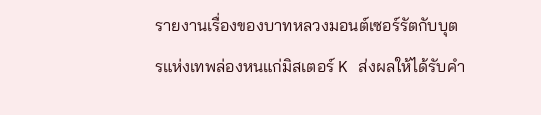รายงานเรื่องของบาทหลวงมอนต์เซอร์รัตกับบุตรแห่งเทพล่องหนแก่มิสเตอร์ K ส่งผลให้ได้รับคำ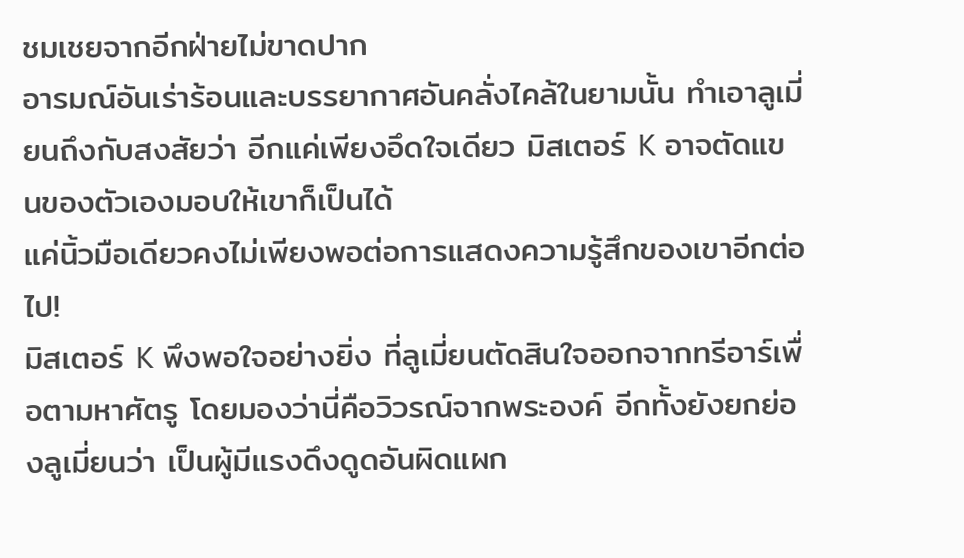ชมเชยจากอีกฝ่ายไม่ขาดปาก
อารมณ์อันเร่าร้อนและบรรยากาศอันคลั่งไคล้ในยามนั้น ทำเอาลูเมี่ยนถึงกับสงสัยว่า อีกแค่เพียงอึดใจเดียว มิสเตอร์ K อาจตัดแขนของตัวเองมอบให้เขาก็เป็นได้
แค่นิ้วมือเดียวคงไม่เพียงพอต่อการแสดงความรู้สึกของเขาอีกต่อไป!
มิสเตอร์ K พึงพอใจอย่างยิ่ง ที่ลูเมี่ยนตัดสินใจออกจากทรีอาร์เพื่อตามหาศัตรู โดยมองว่านี่คือวิวรณ์จากพระองค์ อีกทั้งยังยกย่องลูเมี่ยนว่า เป็นผู้มีแรงดึงดูดอันผิดแผก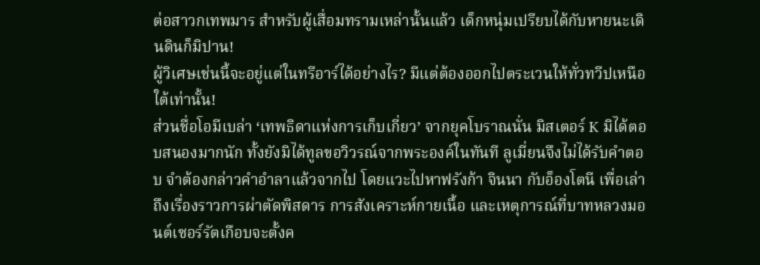ต่อสาวกเทพมาร สำหรับผู้เสื่อมทรามเหล่านั้นแล้ว เด็กหนุ่มเปรียบได้กับหายนะเดินดินก็มิปาน!
ผู้วิเศษเช่นนี้จะอยู่แต่ในทรีอาร์ได้อย่างไร? มีแต่ต้องออกไปตระเวนให้ทั่วทวีปเหนือใต้เท่านั้น!
ส่วนชื่อโอมีเบล่า ‘เทพธิดาแห่งการเก็บเกี่ยว’ จากยุคโบราณนั่น มิสเตอร์ K มิได้ตอบสนองมากนัก ทั้งยังมิได้ทูลขอวิวรณ์จากพระองค์ในทันที ลูเมี่ยนจึงไม่ได้รับคำตอบ จำต้องกล่าวคำอำลาแล้วจากไป โดยแวะไปหาฟรังก้า จินนา กับอ็องโตนี เพื่อเล่าถึงเรื่องราวการผ่าตัดพิสดาร การสังเคราะห์กายเนื้อ และเหตุการณ์ที่บาทหลวงมอนต์เซอร์รัตเกือบจะตั้งค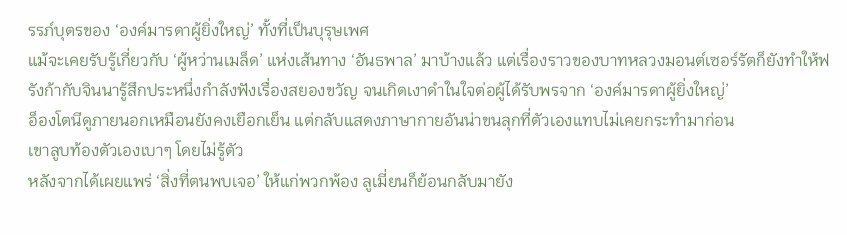รรภ์บุตรของ ‘องค์มารดาผู้ยิ่งใหญ่’ ทั้งที่เป็นบุรุษเพศ
แม้จะเคยรับรู้เกี่ยวกับ ‘ผู้หว่านเมล็ด’ แห่งเส้นทาง ‘อันธพาล’ มาบ้างแล้ว แต่เรื่องราวของบาทหลวงมอนต์เซอร์รัตก็ยังทำให้ฟรังก้ากับจินนารู้สึกประหนึ่งกำลังฟังเรื่องสยองขวัญ จนเกิดเงาดำในใจต่อผู้ได้รับพรจาก ‘องค์มารดาผู้ยิ่งใหญ่’
อ็องโตนีดูภายนอกเหมือนยังคงเยือกเย็น แต่กลับแสดงภาษากายอันน่าขนลุกที่ตัวเองแทบไม่เคยกระทำมาก่อน
เขาลูบท้องตัวเองเบาๆ โดยไม่รู้ตัว
หลังจากได้เผยแพร่ ‘สิ่งที่ตนพบเจอ’ ให้แก่พวกพ้อง ลูเมี่ยนก็ย้อนกลับมายัง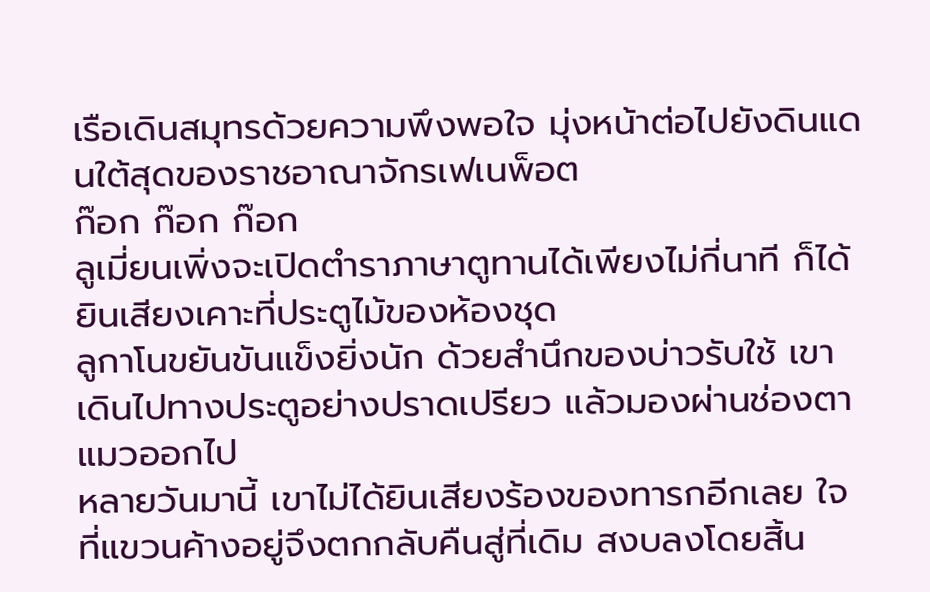เรือเดินสมุทรด้วยความพึงพอใจ มุ่งหน้าต่อไปยังดินแดนใต้สุดของราชอาณาจักรเฟเนพ็อต
ก๊อก ก๊อก ก๊อก
ลูเมี่ยนเพิ่งจะเปิดตำราภาษาตูทานได้เพียงไม่กี่นาที ก็ได้ยินเสียงเคาะที่ประตูไม้ของห้องชุด
ลูกาโนขยันขันแข็งยิ่งนัก ด้วยสำนึกของบ่าวรับใช้ เขาเดินไปทางประตูอย่างปราดเปรียว แล้วมองผ่านช่องตาแมวออกไป
หลายวันมานี้ เขาไม่ได้ยินเสียงร้องของทารกอีกเลย ใจที่แขวนค้างอยู่จึงตกกลับคืนสู่ที่เดิม สงบลงโดยสิ้น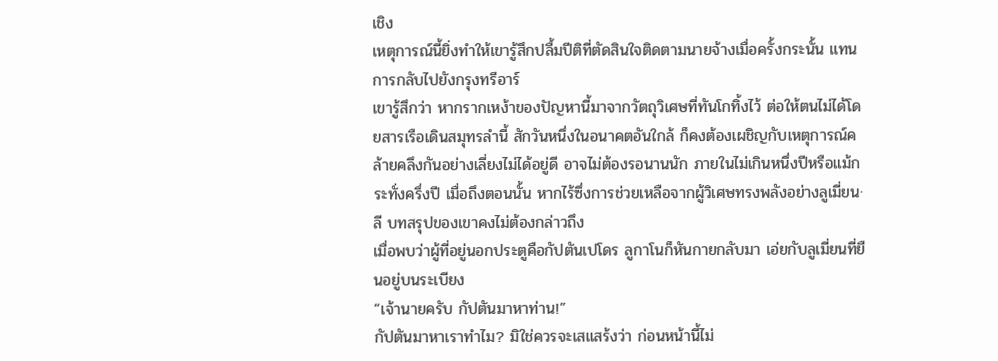เชิง
เหตุการณ์นี้ยิ่งทำให้เขารู้สึกปลื้มปีติที่ตัดสินใจติดตามนายจ้างเมื่อครั้งกระนั้น แทนการกลับไปยังกรุงทรีอาร์
เขารู้สึกว่า หากรากเหง้าของปัญหานี้มาจากวัตถุวิเศษที่ทันโกทิ้งไว้ ต่อให้ตนไม่ได้โดยสารเรือเดินสมุทรลำนี้ สักวันหนึ่งในอนาคตอันใกล้ ก็คงต้องเผชิญกับเหตุการณ์คล้ายคลึงกันอย่างเลี่ยงไม่ได้อยู่ดี อาจไม่ต้องรอนานนัก ภายในไม่เกินหนึ่งปีหรือแม้กระทั่งครึ่งปี เมื่อถึงตอนนั้น หากไร้ซึ่งการช่วยเหลือจากผู้วิเศษทรงพลังอย่างลูเมี่ยน·ลี บทสรุปของเขาคงไม่ต้องกล่าวถึง
เมื่อพบว่าผู้ที่อยู่นอกประตูคือกัปตันเปโดร ลูกาโนก็หันกายกลับมา เอ่ยกับลูเมี่ยนที่ยืนอยู่บนระเบียง
“เจ้านายครับ กัปตันมาหาท่าน!”
กัปตันมาหาเราทำไม? มิใช่ควรจะเสแสร้งว่า ก่อนหน้านี้ไม่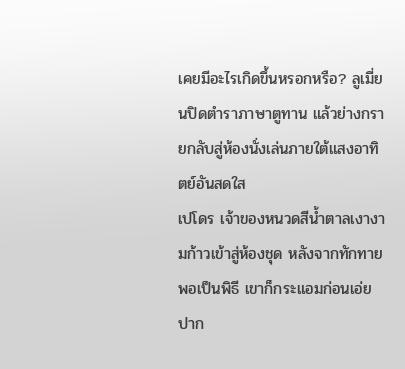เคยมีอะไรเกิดขึ้นหรอกหรือ? ลูเมี่ยนปิดตำราภาษาตูทาน แล้วย่างกรายกลับสู่ห้องนั่งเล่นภายใต้แสงอาทิตย์อันสดใส
เปโดร เจ้าของหนวดสีน้ำตาลเงางามก้าวเข้าสู่ห้องชุด หลังจากทักทายพอเป็นพิธี เขาก็กระแอมก่อนเอ่ยปาก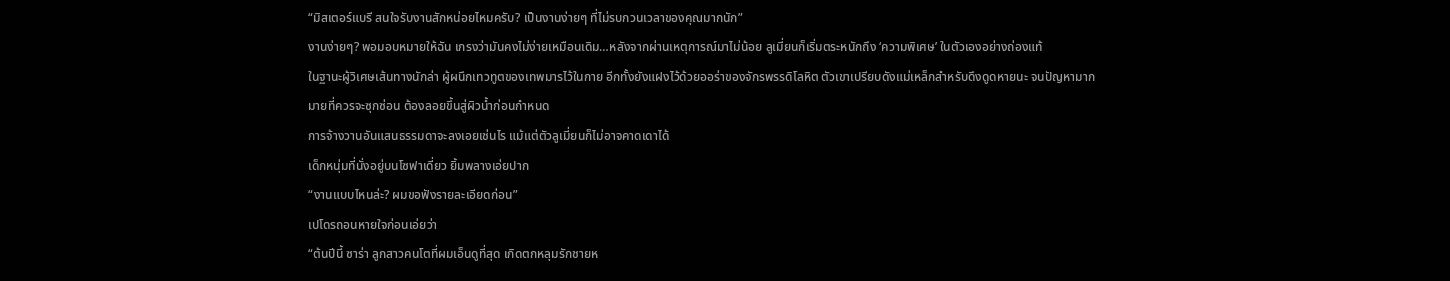“มิสเตอร์แบรี สนใจรับงานสักหน่อยไหมครับ? เป็นงานง่ายๆ ที่ไม่รบกวนเวลาของคุณมากนัก”
งานง่ายๆ? พอมอบหมายให้ฉัน เกรงว่ามันคงไม่ง่ายเหมือนเดิม…หลังจากผ่านเหตุการณ์มาไม่น้อย ลูเมี่ยนก็เริ่มตระหนักถึง ‘ความพิเศษ’ ในตัวเองอย่างถ่องแท้
ในฐานะผู้วิเศษเส้นทางนักล่า ผู้ผนึกเทวทูตของเทพมารไว้ในกาย อีกทั้งยังแฝงไว้ด้วยออร่าของจักรพรรดิโลหิต ตัวเขาเปรียบดังแม่เหล็กสำหรับดึงดูดหายนะ จนปัญหามากมายที่ควรจะซุกซ่อน ต้องลอยขึ้นสู่ผิวน้ำก่อนกำหนด
การจ้างวานอันแสนธรรมดาจะลงเอยเช่นไร แม้แต่ตัวลูเมี่ยนก็ไม่อาจคาดเดาได้
เด็กหนุ่มที่นั่งอยู่บนโซฟาเดี่ยว ยิ้มพลางเอ่ยปาก
“งานแบบไหนล่ะ? ผมขอฟังรายละเอียดก่อน”
เปโดรถอนหายใจก่อนเอ่ยว่า
“ต้นปีนี้ ซาร่า ลูกสาวคนโตที่ผมเอ็นดูที่สุด เกิดตกหลุมรักชายห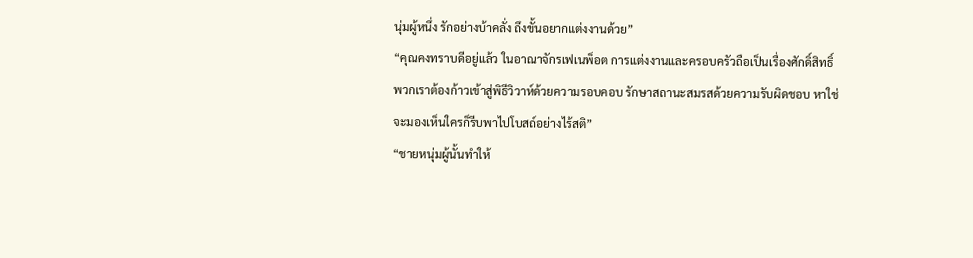นุ่มผู้หนึ่ง รักอย่างบ้าคลั่ง ถึงขั้นอยากแต่งงานด้วย”
“คุณคงทราบดีอยู่แล้ว ในอาณาจักรเฟเนพ็อต การแต่งงานและครอบครัวถือเป็นเรื่องศักดิ์สิทธิ์ พวกเราต้องก้าวเข้าสู่พิธีวิวาห์ด้วยความรอบคอบ รักษาสถานะสมรสด้วยความรับผิดชอบ หาใช่จะมองเห็นใครก็รีบพาไปโบสถ์อย่างไร้สติ”
“ชายหนุ่มผู้นั้นทำให้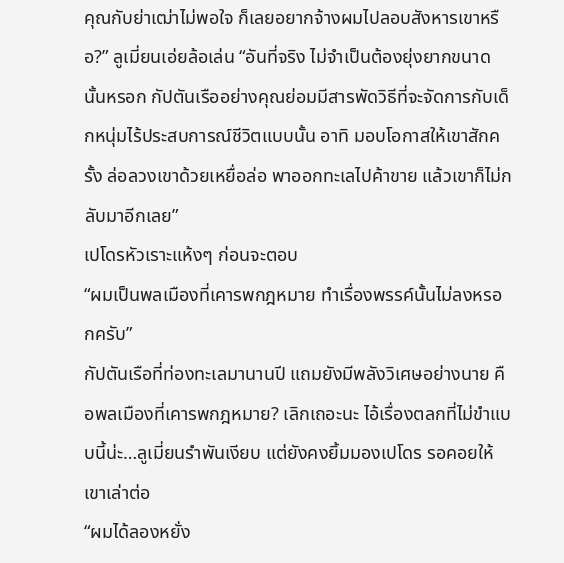คุณกับย่าเฒ่าไม่พอใจ ก็เลยอยากจ้างผมไปลอบสังหารเขาหรือ?” ลูเมี่ยนเอ่ยล้อเล่น “อันที่จริง ไม่จำเป็นต้องยุ่งยากขนาดนั้นหรอก กัปตันเรืออย่างคุณย่อมมีสารพัดวิธีที่จะจัดการกับเด็กหนุ่มไร้ประสบการณ์ชีวิตแบบนั้น อาทิ มอบโอกาสให้เขาสักครั้ง ล่อลวงเขาด้วยเหยื่อล่อ พาออกทะเลไปค้าขาย แล้วเขาก็ไม่กลับมาอีกเลย”
เปโดรหัวเราะแห้งๆ ก่อนจะตอบ
“ผมเป็นพลเมืองที่เคารพกฎหมาย ทำเรื่องพรรค์นั้นไม่ลงหรอกครับ”
กัปตันเรือที่ท่องทะเลมานานปี แถมยังมีพลังวิเศษอย่างนาย คือพลเมืองที่เคารพกฎหมาย? เลิกเถอะนะ ไอ้เรื่องตลกที่ไม่ขำแบบนี้น่ะ…ลูเมี่ยนรำพันเงียบ แต่ยังคงยิ้มมองเปโดร รอคอยให้เขาเล่าต่อ
“ผมได้ลองหยั่ง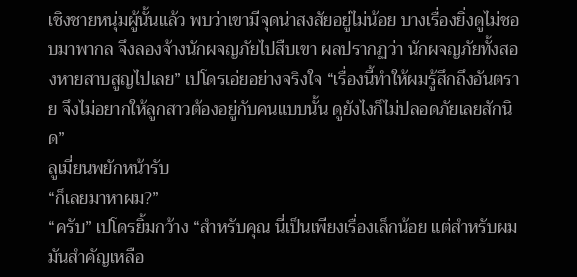เชิงชายหนุ่มผู้นั้นแล้ว พบว่าเขามีจุดน่าสงสัยอยู่ไม่น้อย บางเรื่องยิ่งดูไม่ชอบมาพากล จึงลองจ้างนักผจญภัยไปสืบเขา ผลปรากฏว่า นักผจญภัยทั้งสองหายสาบสูญไปเลย” เปโดรเอ่ยอย่างจริงใจ “เรื่องนี้ทำให้ผมรู้สึกถึงอันตราย จึงไม่อยากให้ลูกสาวต้องอยู่กับคนแบบนั้น ดูยังไงก็ไม่ปลอดภัยเลยสักนิด”
ลูเมี่ยนพยักหน้ารับ
“ก็เลยมาหาผม?”
“ครับ” เปโดรยิ้มกว้าง “สำหรับคุณ นี่เป็นเพียงเรื่องเล็กน้อย แต่สำหรับผม มันสำคัญเหลือ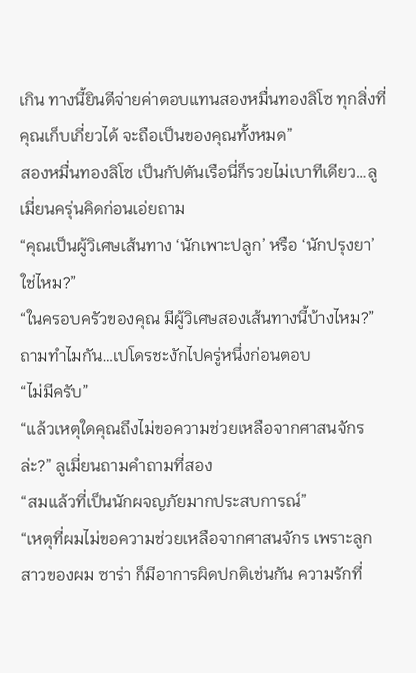เกิน ทางนี้ยินดีจ่ายค่าตอบแทนสองหมื่นทองลิโซ ทุกสิ่งที่คุณเก็บเกี่ยวได้ จะถือเป็นของคุณทั้งหมด”
สองหมื่นทองลิโซ เป็นกัปตันเรือนี่ก็รวยไม่เบาทีเดียว…ลูเมี่ยนครุ่นคิดก่อนเอ่ยถาม
“คุณเป็นผู้วิเศษเส้นทาง ‘นักเพาะปลูก’ หรือ ‘นักปรุงยา’ ใช่ไหม?”
“ในครอบครัวของคุณ มีผู้วิเศษสองเส้นทางนี้บ้างไหม?”
ถามทำไมกัน…เปโดรชะงักไปครู่หนึ่งก่อนตอบ
“ไม่มีครับ”
“แล้วเหตุใดคุณถึงไม่ขอความช่วยเหลือจากศาสนจักรล่ะ?” ลูเมี่ยนถามคำถามที่สอง
“สมแล้วที่เป็นนักผจญภัยมากประสบการณ์”
“เหตุที่ผมไม่ขอความช่วยเหลือจากศาสนจักร เพราะลูกสาวของผม ซาร่า ก็มีอาการผิดปกติเช่นกัน ความรักที่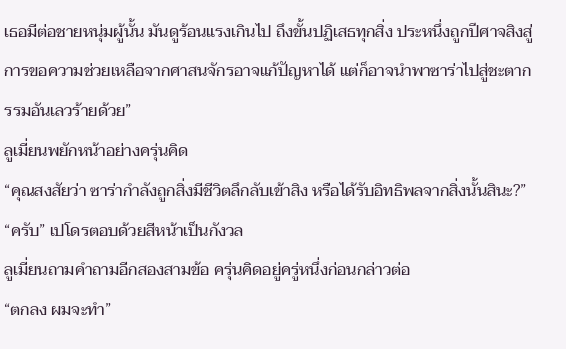เธอมีต่อชายหนุ่มผู้นั้น มันดูร้อนแรงเกินไป ถึงขั้นปฏิเสธทุกสิ่ง ประหนึ่งถูกปีศาจสิงสู่ การขอความช่วยเหลือจากศาสนจักรอาจแก้ปัญหาได้ แต่ก็อาจนำพาซาร่าไปสู่ชะตากรรมอันเลวร้ายด้วย”
ลูเมี่ยนพยักหน้าอย่างครุ่นคิด
“คุณสงสัยว่า ซาร่ากำลังถูกสิ่งมีชีวิตลึกลับเข้าสิง หรือได้รับอิทธิพลจากสิ่งนั้นสินะ?”
“ครับ” เปโดรตอบด้วยสีหน้าเป็นกังวล
ลูเมี่ยนถามคำถามอีกสองสามข้อ ครุ่นคิดอยู่ครู่หนึ่งก่อนกล่าวต่อ
“ตกลง ผมจะทำ”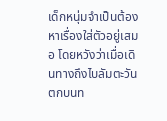เด็กหนุ่มจำเป็นต้องหาเรื่องใส่ตัวอยู่เสมอ โดยหวังว่าเมื่อเดินทางถึงไบลัมตะวันตกบนท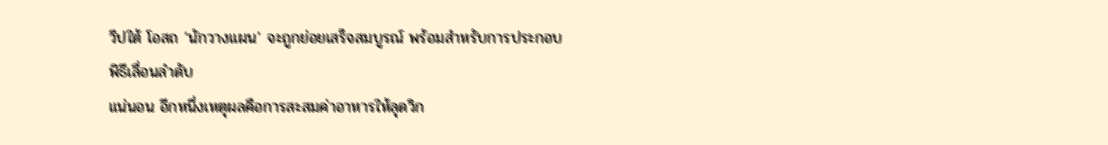วีปใต้ โอสถ ‘นักวางแผน’ จะถูกย่อยเสร็จสมบูรณ์ พร้อมสำหรับการประกอบพิธีเลื่อนลำดับ
แน่นอน อีกหนึ่งเหตุผลคือการสะสมค่าอาหารให้ลุดวิก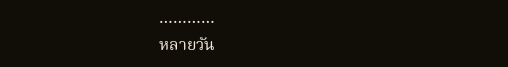…………
หลายวัน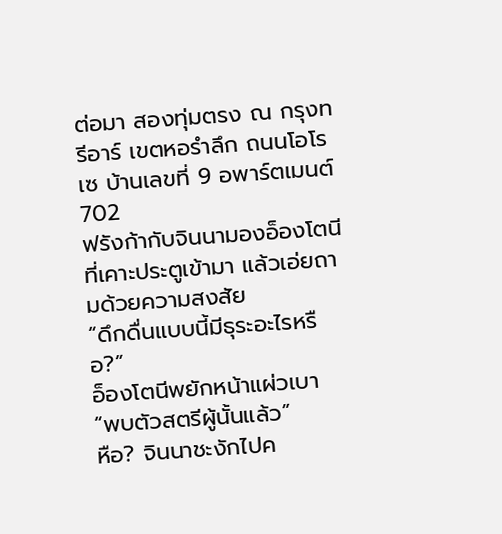ต่อมา สองทุ่มตรง ณ กรุงทรีอาร์ เขตหอรำลึก ถนนโอโรเซ บ้านเลขที่ 9 อพาร์ตเมนต์ 702
ฟรังก้ากับจินนามองอ็องโตนีที่เคาะประตูเข้ามา แล้วเอ่ยถามด้วยความสงสัย
“ดึกดื่นแบบนี้มีธุระอะไรหรือ?”
อ็องโตนีพยักหน้าแผ่วเบา
“พบตัวสตรีผู้นั้นแล้ว”
หือ? จินนาชะงักไปค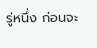รู่หนึ่ง ก่อนจะ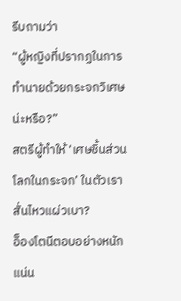รีบถามว่า
“ผู้หญิงที่ปรากฏในการทำนายด้วยกระจกวิเศษน่ะหรือ?”
สตรีผู้ทำให้ ‘เศษชิ้นส่วนโลกในกระจก’ ในตัวเราสั่นไหวแผ่วเบา?
อ็องโตนีตอบอย่างหนักแน่น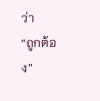ว่า
“ถูกต้อง”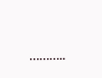………..